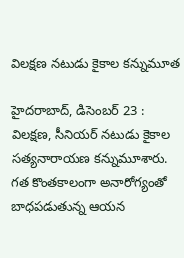విలక్షణ నటుడు కైకాల కన్నుమూత

హైదరాబాద్‌, డిసెంబర్‌ 23 : విలక్షణ, సీనియర్‌ ‌నటుడు కైకాల సత్యనారాయణ కన్నుమూశారు. గత కొంతకాలంగా అనారోగ్యంతో బాధపడుతున్న ఆయన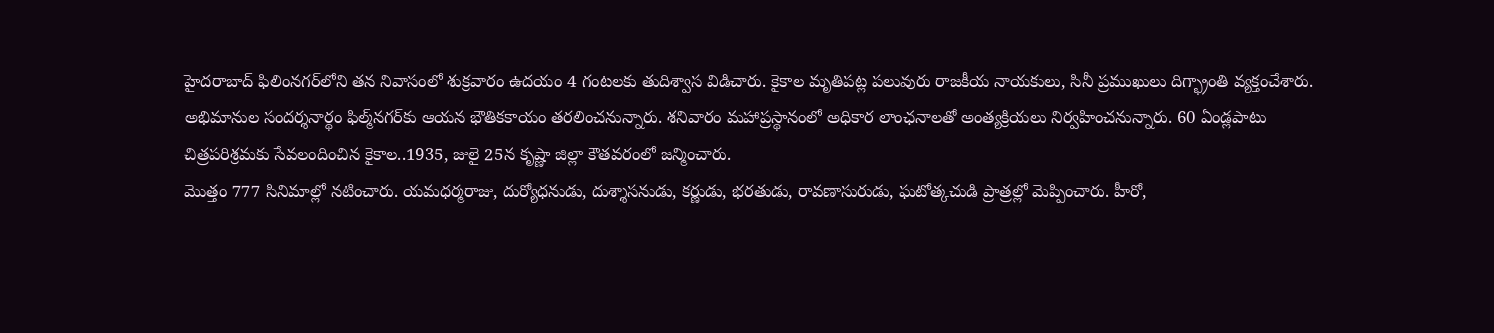హైదరాబాద్‌ ‌ఫిలింనగర్‌లోని తన నివాసంలో శుక్రవారం ఉదయం 4 గంటలకు తుదిశ్వాస విడిచారు. కైకాల మృతిపట్ల పలువురు రాజకీయ నాయకులు, సినీ ప్రముఖులు దిగ్భ్రాంతి వ్యక్తంచేశారు. అభిమానుల సందర్శనార్థం ఫిల్మ్‌నగర్‌కు ఆయన భౌతికకాయం తరలించనున్నారు. శనివారం మహాప్రస్థానంలో అధికార లాంఛనాలతో అంత్యక్రియలు నిర్వహించనున్నారు. 60 ఏండ్లపాటు చిత్రపరిశ్రమకు సేవలందించిన కైకాల..1935, జులై 25న కృష్ణా జిల్లా కౌతవరంలో జన్మించారు.
మొత్తం 777 సినిమాల్లో నటించారు. యమధర్మరాజు, దుర్యోధనుడు, దుశ్శాసనుడు, కర్ణుడు, భరతుడు, రావణాసురుడు, ఘటోత్కచుడి ప్రాత్రల్లో మెప్పించారు. హీరో,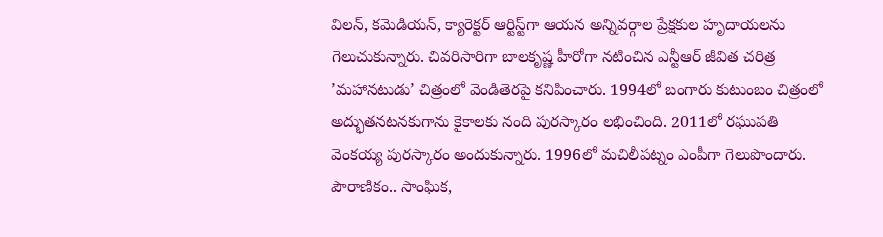విలన్‌, కమెడియన్‌, క్యారెక్టర్‌ ఆర్టిస్ట్‌గా ఆయన అన్నివర్గాల ప్రేక్షకుల హృదాయలను గెలుచుకున్నారు. చివరిసారిగా బాలకృష్ణ హీరోగా నటించిన ఎన్టీఆర్‌ ‌జీవిత చరిత్ర ’మహానటుడు’ చిత్రంలో వెండితెరపై కనిపించారు. 1994లో బంగారు కుటుంబం చిత్రంలో అద్భుతనటనకుగాను కైకాలకు నంది పురస్కారం లభించింది. 2011లో రఘుపతి వెంకయ్య పురస్కారం అందుకున్నారు. 1996లో మచిలీపట్నం ఎంపీగా గెలుపొందారు. పౌరాణికం.. సాంఘిక,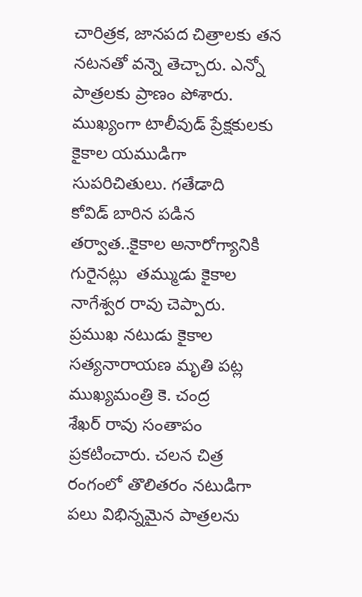చారిత్రక, జానపద చిత్రాలకు తన నటనతో వన్నె తెచ్చారు. ఎన్నో పాత్రలకు ప్రాణం పోశారు.
ముఖ్యంగా టాలీవుడ్‌ ‌ప్రేక్షకులకు కైకాల యముడిగా సుపరిచితులు. గతేడాది కోవిడ్‌ ‌బారిన పడిన తర్వాత..కైకాల అనారోగ్యానికి గురైనట్లు  తమ్ముడు కైకాల నాగేశ్వర రావు చెప్పారు. ప్రముఖ నటుడు కైకాల సత్యనారాయణ మృతి పట్ల ముఖ్యమంత్రి కె. చంద్ర శేఖర్‌ ‌రావు సంతాపం ప్రకటించారు. చలన చిత్ర రంగంలో తొలితరం నటుడిగా పలు విభిన్నమైన పాత్రలను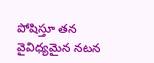పోషిస్తూ తన వైవిధ్యమైన నటన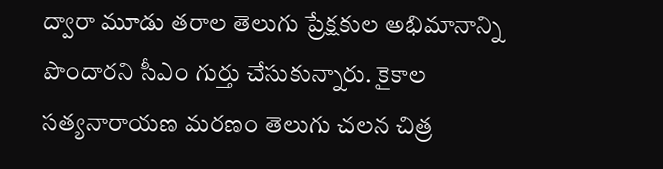ద్వారా మూడు తరాల తెలుగు ప్రేక్షకుల అభిమానాన్ని పొందారని సీఎం గుర్తు చేసుకున్నారు. కైకాల సత్యనారాయణ మరణం తెలుగు చలన చిత్ర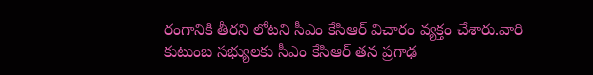రంగానికి తీరని లోటని సీఎం కేసిఆర్‌ ‌విచారం వ్యక్తం చేశారు.వారి కుటుంబ సభ్యులకు సీఎం కేసిఆర్‌ ‌తన ప్రగాఢ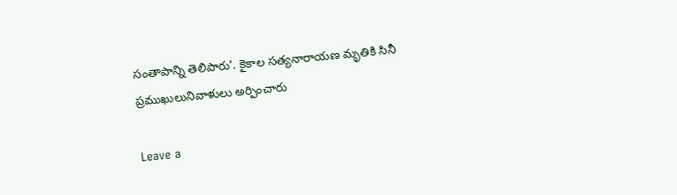సంతాపాన్ని తెలిపారు’. కైకాల సత్యనారాయణ మృతికి సినీ ప్రముఖులునివాళులు అర్పించారు

Leave a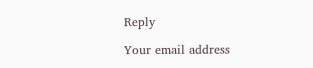Reply

Your email address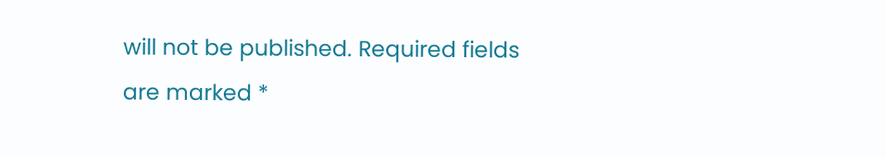will not be published. Required fields are marked *